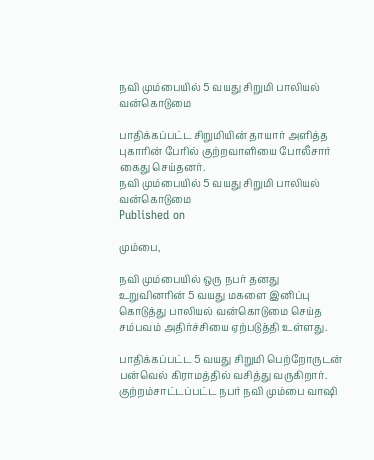நவி மும்பையில் 5 வயது சிறுமி பாலியல் வன்கொடுமை

பாதிக்கப்பட்ட சிறுமியின் தாயார் அளித்த புகாரின் பேரில் குற்றவாளியை போலீசார் கைது செய்தனர்.
நவி மும்பையில் 5 வயது சிறுமி பாலியல் வன்கொடுமை
Published on

மும்பை,

நவி மும்பையில் ஒரு நபர் தனது உறுவினரின் 5 வயது மகளை இனிப்பு கொடுத்து பாலியல் வன்கொடுமை செய்த சம்பவம் அதிர்ச்சியை ஏற்படுத்தி உள்ளது.

பாதிக்கப்பட்ட 5 வயது சிறுமி பெற்றோருடன் பன்வெல் கிராமத்தில் வசித்து வருகிறார். குற்றம்சாட்டப்பட்ட நபர் நவி மும்பை வாஷி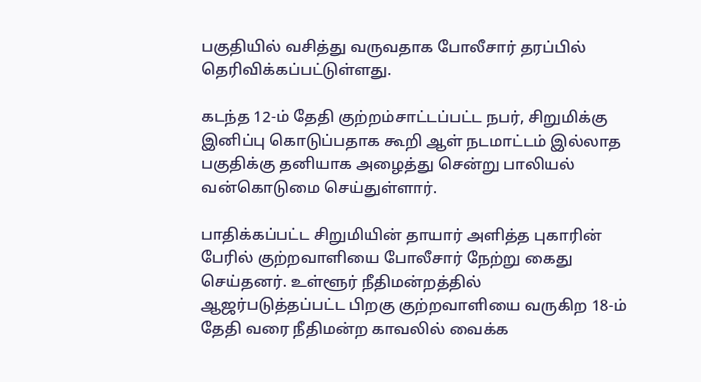பகுதியில் வசித்து வருவதாக போலீசார் தரப்பில் தெரிவிக்கப்பட்டுள்ளது.

கடந்த 12-ம் தேதி குற்றம்சாட்டப்பட்ட நபர், சிறுமிக்கு இனிப்பு கொடுப்பதாக கூறி ஆள் நடமாட்டம் இல்லாத பகுதிக்கு தனியாக அழைத்து சென்று பாலியல் வன்கொடுமை செய்துள்ளார்.

பாதிக்கப்பட்ட சிறுமியின் தாயார் அளித்த புகாரின் பேரில் குற்றவாளியை போலீசார் நேற்று கைது செய்தனர். உள்ளூர் நீதிமன்றத்தில் ஆஜர்படுத்தப்பட்ட பிறகு குற்றவாளியை வருகிற 18-ம் தேதி வரை நீதிமன்ற காவலில் வைக்க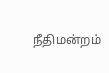நீதிமன்றம்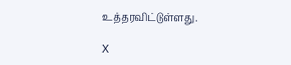உத்தரவிட்டுள்ளது.

X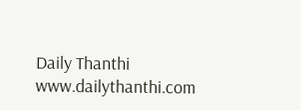Daily Thanthi
www.dailythanthi.com